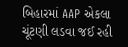બિહારમાં AAP એકલા ચૂંટણી લડવા જઈ રહી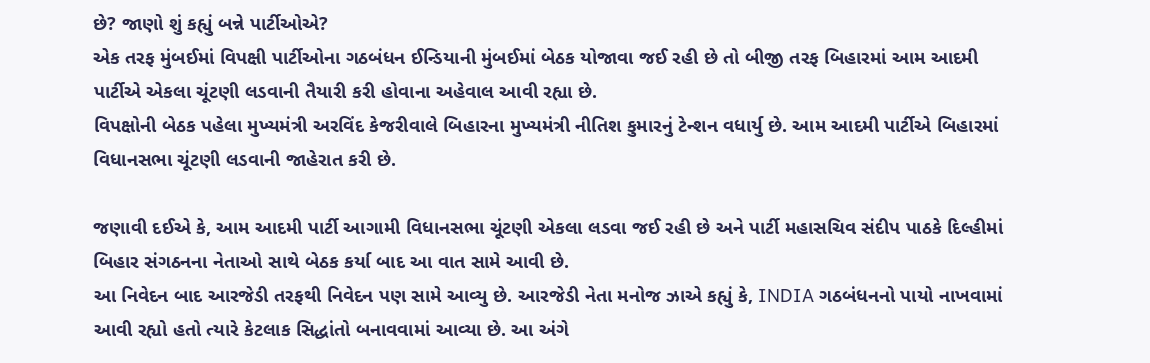છે? જાણો શું કહ્યું બન્ને પાર્ટીઓએ?
એક તરફ મુંબઈમાં વિપક્ષી પાર્ટીઓના ગઠબંધન ઈન્ડિયાની મુંબઈમાં બેઠક યોજાવા જઈ રહી છે તો બીજી તરફ બિહારમાં આમ આદમી પાર્ટીએ એકલા ચૂંટણી લડવાની તૈયારી કરી હોવાના અહેવાલ આવી રહ્યા છે.
વિપક્ષોની બેઠક પહેલા મુખ્યમંત્રી અરવિંદ કેજરીવાલે બિહારના મુખ્યમંત્રી નીતિશ કુમારનું ટેન્શન વધાર્યુ છે. આમ આદમી પાર્ટીએ બિહારમાં વિધાનસભા ચૂંટણી લડવાની જાહેરાત કરી છે.

જણાવી દઈએ કે, આમ આદમી પાર્ટી આગામી વિધાનસભા ચૂંટણી એકલા લડવા જઈ રહી છે અને પાર્ટી મહાસચિવ સંદીપ પાઠકે દિલ્હીમાં બિહાર સંગઠનના નેતાઓ સાથે બેઠક કર્યા બાદ આ વાત સામે આવી છે.
આ નિવેદન બાદ આરજેડી તરફથી નિવેદન પણ સામે આવ્યુ છે. આરજેડી નેતા મનોજ ઝાએ કહ્યું કે, INDIA ગઠબંધનનો પાયો નાખવામાં આવી રહ્યો હતો ત્યારે કેટલાક સિદ્ધાંતો બનાવવામાં આવ્યા છે. આ અંગે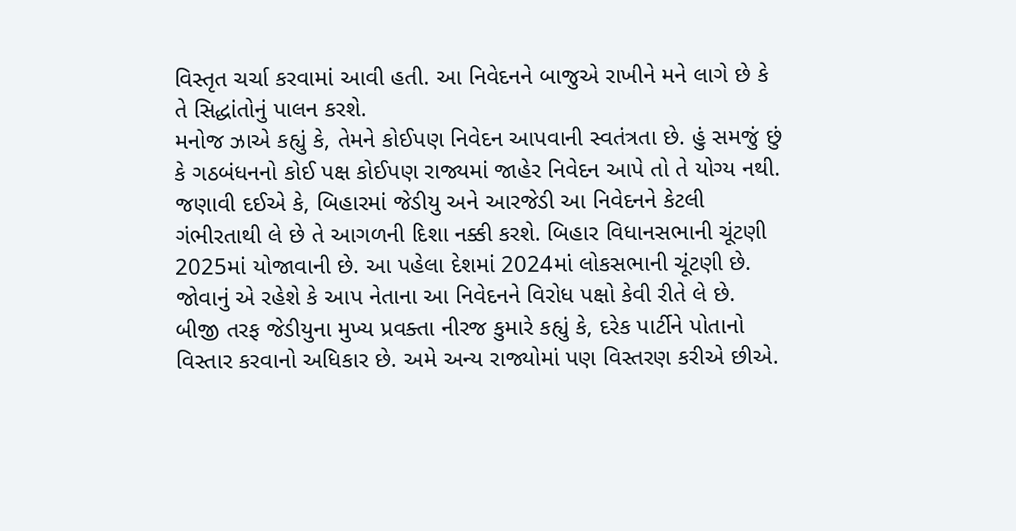વિસ્તૃત ચર્ચા કરવામાં આવી હતી. આ નિવેદનને બાજુએ રાખીને મને લાગે છે કે તે સિદ્ધાંતોનું પાલન કરશે.
મનોજ ઝાએ કહ્યું કે, તેમને કોઈપણ નિવેદન આપવાની સ્વતંત્રતા છે. હું સમજું છું કે ગઠબંધનનો કોઈ પક્ષ કોઈપણ રાજ્યમાં જાહેર નિવેદન આપે તો તે યોગ્ય નથી.
જણાવી દઈએ કે, બિહારમાં જેડીયુ અને આરજેડી આ નિવેદનને કેટલી ગંભીરતાથી લે છે તે આગળની દિશા નક્કી કરશે. બિહાર વિધાનસભાની ચૂંટણી 2025માં યોજાવાની છે. આ પહેલા દેશમાં 2024માં લોકસભાની ચૂંટણી છે. જોવાનું એ રહેશે કે આપ નેતાના આ નિવેદનને વિરોધ પક્ષો કેવી રીતે લે છે.
બીજી તરફ જેડીયુના મુખ્ય પ્રવક્તા નીરજ કુમારે કહ્યું કે, દરેક પાર્ટીને પોતાનો વિસ્તાર કરવાનો અધિકાર છે. અમે અન્ય રાજ્યોમાં પણ વિસ્તરણ કરીએ છીએ.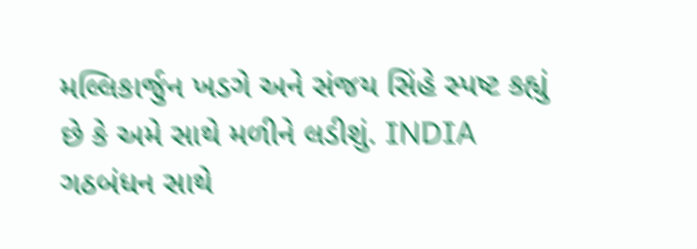મલ્લિકાર્જુન ખડગે અને સંજય સિંહે સ્પષ્ટ કહ્યું છે કે અમે સાથે મળીને લડીશું. INDIA ગઠબંધન સાથે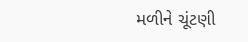મળીને ચૂંટણી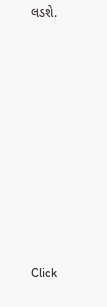લડશે.












Click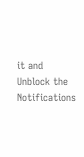it and Unblock the Notifications